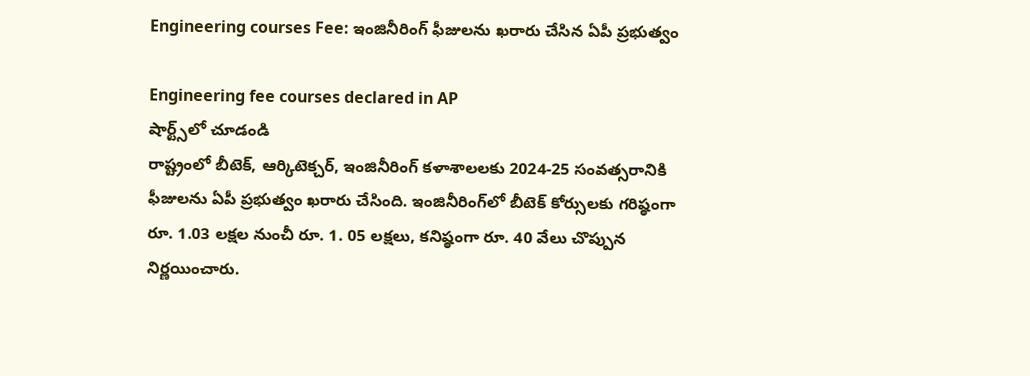Engineering courses Fee: ఇంజినీరింగ్ ఫీజులను ఖరారు చేసిన ఏపీ ప్రభుత్వం

Engineering fee courses declared in AP
షార్ట్స్‌లో చూడండి
రాష్ట్రంలో బీటెక్, ఆర్కిటెక్చర్, ఇంజినీరింగ్ కళాశాలలకు 2024-25 సంవత్సరానికి ఫీజులను ఏపీ ప్రభుత్వం ఖరారు చేసింది. ఇంజినీరింగ్‌లో బీటెక్ కోర్సులకు గరిష్ఠంగా రూ. 1.03 లక్షల నుంచీ రూ. 1. 05 లక్షలు, కనిష్ఠంగా రూ. 40 వేలు చొప్పున నిర్ణయించారు.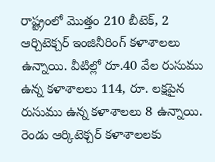రాష్ట్రంలో మొత్తం 210 బీటెక్, 2 ఆర్చిటెక్చర్ ఇంజినీరింగ్ కళాశాలలు ఉన్నాయి. వీటిల్లో రూ.40 వేల రుసుము ఉన్న కళాశాలలు 114, రూ. లక్షపైన రుసుము ఉన్న కళాశాలలు 8 ఉన్నాయి. రెండు ఆర్కిటెక్చర్ కళాశాలలకు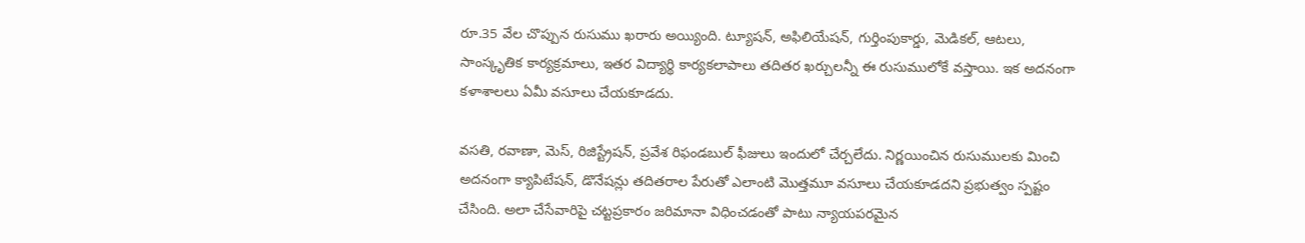రూ.35 వేల చొప్పున రుసుము ఖరారు అయ్యింది. ట్యూషన్, అఫిలియేషన్, గుర్తింపుకార్డు, మెడికల్, ఆటలు, సాంస్కృతిక కార్యక్రమాలు, ఇతర విద్యార్థి కార్యకలాపాలు తదితర ఖర్చులన్నీ ఈ రుసుములోకే వస్తాయి. ఇక అదనంగా కళాశాలలు ఏమీ వసూలు చేయకూడదు.

వసతి, రవాణా, మెస్, రిజిస్ట్రేషన్, ప్రవేశ రిఫండబుల్ ఫీజులు ఇందులో చేర్చలేదు. నిర్ణయించిన రుసుములకు మించి అదనంగా క్యాపిటేషన్, డొనేషన్లు తదితరాల పేరుతో ఎలాంటి మొత్తమూ వసూలు చేయకూడదని ప్రభుత్వం స్పష్టం చేసింది. అలా చేసేవారిపై చట్టప్రకారం జరిమానా విధించడంతో పాటు న్యాయపరమైన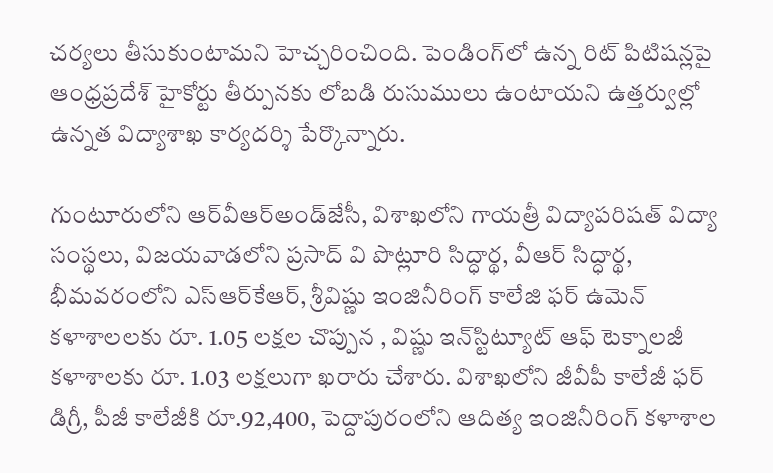చర్యలు తీసుకుంటామని హెచ్చరించింది. పెండింగ్‌లో ఉన్న రిట్ పిటిషన్లపై ఆంధ్రప్రదేశ్ హైకోర్టు తీర్పునకు లోబడి రుసుములు ఉంటాయని ఉత్తర్వుల్లో ఉన్నత విద్యాశాఖ కార్యదర్శి పేర్కొన్నారు.

గుంటూరులోని ఆర్‌వీఆర్‌అండ్‌జేసీ, విశాఖలోని గాయత్రీ విద్యాపరిషత్ విద్యా సంస్థలు, విజయవాడలోని ప్రసాద్ వి పొట్లూరి సిద్ధార్థ, వీఆర్ సిద్ధార్థ, భీమవరంలోని ఎస్‌ఆర్‌కేఆర్, శ్రీవిష్ణు ఇంజినీరింగ్ కాలేజి ఫర్ ఉమెన్ కళాశాలలకు రూ. 1.05 లక్షల చొప్పున , విష్ణు ఇన్‌స్టిట్యూట్ ఆఫ్ టెక్నాలజీ కళాశాలకు రూ. 1.03 లక్షలుగా ఖరారు చేశారు. విశాఖలోని జీవీపీ కాలేజీ ఫర్ డిగ్రీ, పీజీ కాలేజీకి రూ.92,400, పెద్దాపురంలోని ఆదిత్య ఇంజినీరింగ్ కళాశాల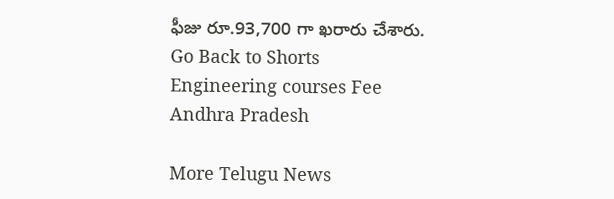ఫీజు రూ.93,700 గా ఖరారు చేశారు.
Go Back to Shorts
Engineering courses Fee
Andhra Pradesh

More Telugu News